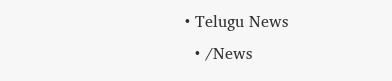• Telugu News
  • /News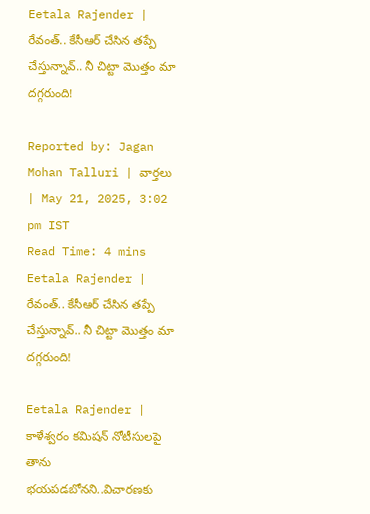Eetala Rajender | రేవంత్‌.. కేసీఆర్‌ చేసిన తప్పే చేస్తున్నావ్‌.. నీ చిట్టా మొత్తం మా దగ్గరుంది!

Reported by: Jagan Mohan Talluri | వార్త‌లు | May 21, 2025, 3:02 pm IST
Read Time: 4 mins
Eetala Rajender |  రేవంత్‌.. కేసీఆర్‌ చేసిన తప్పే చేస్తున్నావ్‌.. నీ చిట్టా మొత్తం మా దగ్గరుంది!

Eetala Rajender | కాళేశ్వరం కమిషన్ నోటీసులపై తాను భయపడబోనని..విచారణకు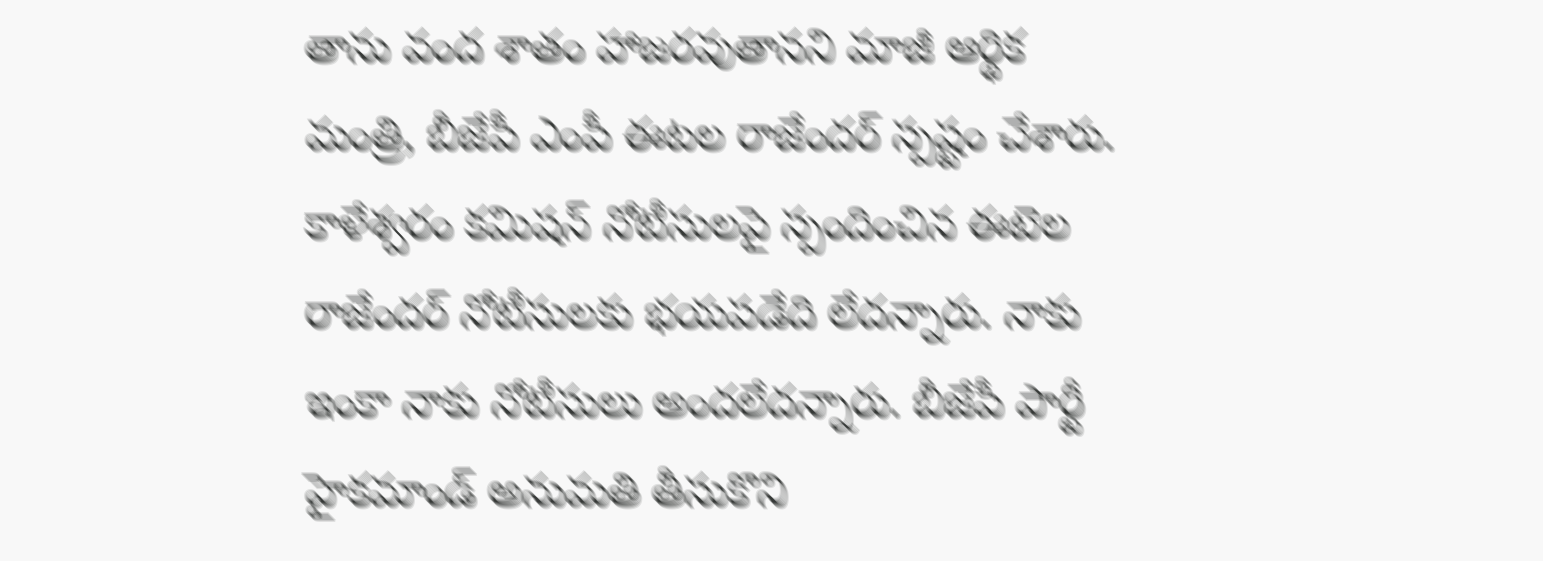తాను వంద శాతం హాజరవుతానని మాజీ ఆర్థిక మంత్రి, బీజేపీ ఎంపీ ఈటల రాజేందర్ స్పష్టం చేశారు. కాళేశ్వరం కమిషన్ నోటీసులపై స్పందించిన ఈటెల రాజేందర్ నోటీసులకు భయపడేది లేదన్నారు. నాకు ఇంకా నాకు నోటీసులు అందలేదన్నారు. బీజేపీ పార్టీ హైకమాండ్ అనుమతి తీసుకొని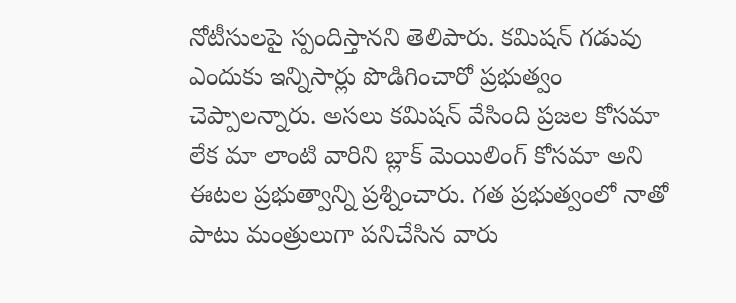నోటీసులపై స్పందిస్తానని తెలిపారు. కమిషన్ గడువు ఎందుకు ఇన్నిసార్లు పొడిగించారో ప్రభుత్వం చెప్పాలన్నారు. అసలు కమిషన్ వేసింది ప్రజల కోసమా లేక మా లాంటి వారిని బ్లాక్ మెయిలింగ్ కోసమా అని ఈటల ప్రభుత్వాన్ని ప్రశ్నించారు. గత ప్రభుత్వంలో నాతో పాటు మంత్రులుగా పనిచేసిన వారు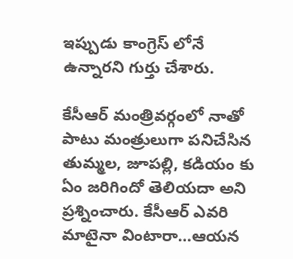ఇప్పుడు కాంగ్రెస్ లోనే ఉన్నారని గుర్తు చేశారు.

కేసీఆర్ మంత్రివర్గంలో నాతో పాటు మంత్రులుగా పనిచేసిన తుమ్మల, జూపల్లి, కడియం కు ఏం జరిగిందో తెలియదా అని ప్రశ్నించారు. కేసీఆర్ ఎవరి మాటైనా వింటారా…ఆయన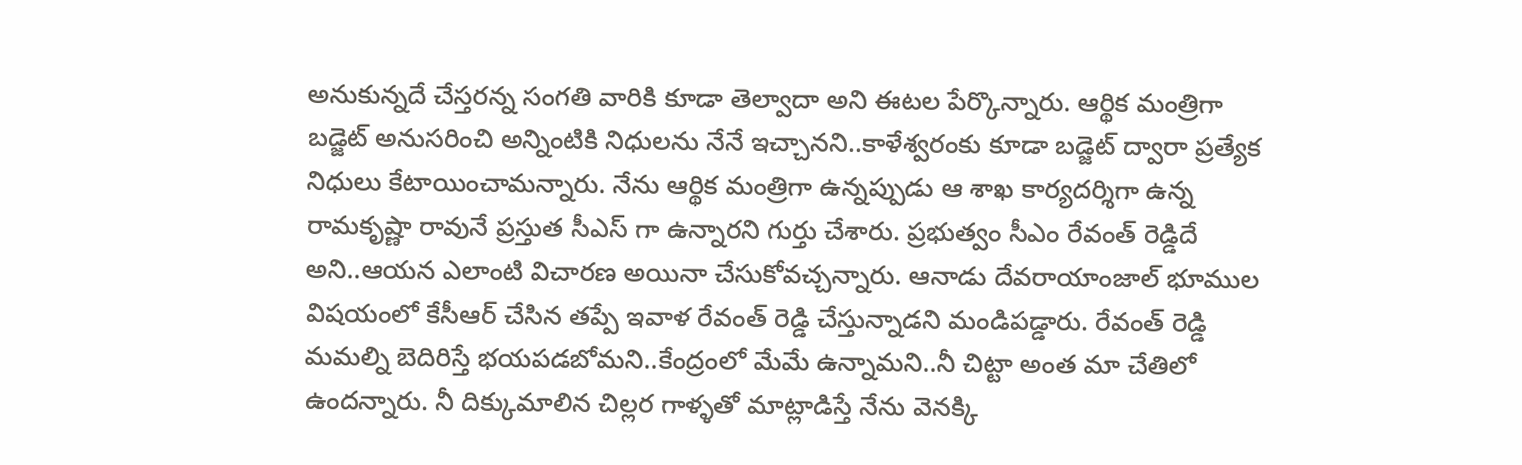అనుకున్నదే చేస్తరన్న సంగతి వారికి కూడా తెల్వాదా అని ఈటల పేర్కొన్నారు. ఆర్థిక మంత్రిగా బడ్జెట్ అనుసరించి అన్నింటికి నిధులను నేనే ఇచ్చానని..కాళేశ్వరంకు కూడా బడ్జెట్ ద్వారా ప్రత్యేక నిధులు కేటాయించామన్నారు. నేను ఆర్థిక మంత్రిగా ఉన్నప్పుడు ఆ శాఖ కార్యదర్శిగా ఉన్న రామకృష్ణా రావునే ప్రస్తుత సీఎస్ గా ఉన్నారని గుర్తు చేశారు. ప్రభుత్వం సీఎం రేవంత్ రెడ్డిదే అని..ఆయన ఎలాంటి విచారణ అయినా చేసుకోవచ్చన్నారు. ఆనాడు దేవరాయాంజాల్ భూముల విషయంలో కేసీఆర్ చేసిన తప్పే ఇవాళ రేవంత్ రెడ్డి చేస్తున్నాడని మండిపడ్డారు. రేవంత్ రెడ్డి మమల్ని బెదిరిస్తే భయపడబోమని..కేంద్రంలో మేమే ఉన్నామని..నీ చిట్టా అంత మా చేతిలో ఉందన్నారు. నీ దిక్కుమాలిన చిల్లర గాళ్ళతో మాట్లాడిస్తే నేను వెనక్కి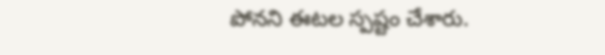పోనని ఈటల స్పష్టం చేశారు.